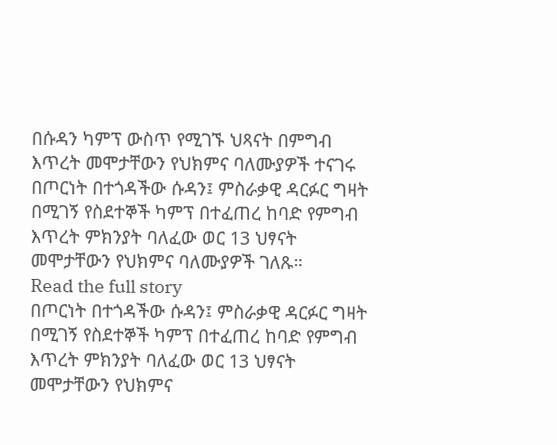በሱዳን ካምፕ ውስጥ የሚገኙ ህጻናት በምግብ እጥረት መሞታቸውን የህክምና ባለሙያዎች ተናገሩ
በጦርነት በተጎዳችው ሱዳን፤ ምስራቃዊ ዳርፉር ግዛት በሚገኝ የስደተኞች ካምፕ በተፈጠረ ከባድ የምግብ እጥረት ምክንያት ባለፈው ወር 13 ህፃናት መሞታቸውን የህክምና ባለሙያዎች ገለጹ።
Read the full story
በጦርነት በተጎዳችው ሱዳን፤ ምስራቃዊ ዳርፉር ግዛት በሚገኝ የስደተኞች ካምፕ በተፈጠረ ከባድ የምግብ እጥረት ምክንያት ባለፈው ወር 13 ህፃናት መሞታቸውን የህክምና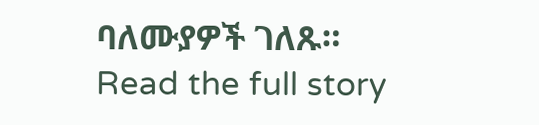ባለሙያዎች ገለጹ።
Read the full story